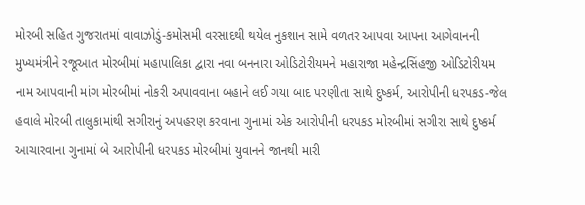મોરબી સહિત ગુજરાતમાં વાવાઝોડું-કમોસમી વરસાદથી થયેલ નુકશાન સામે વળતર આપવા આપના આગેવાનની મુખ્યમંત્રીને રજૂઆત મોરબીમાં મહાપાલિકા દ્વારા નવા બનનારા ઓડિટોરીયમને મહારાજા મહેન્દ્રસિંહજી ઓડિટોરીયમ નામ આપવાની માંગ મોરબીમાં નોકરી અપાવવાના બહાને લઈ ગયા બાદ પરણીતા સાથે દુષ્કર્મ, આરોપીની ધરપકડ-જેલ હવાલે મોરબી તાલુકામાંથી સગીરાનું અપહરણ કરવાના ગુનામાં એક આરોપીની ધરપકડ મોરબીમાં સગીરા સાથે દુષ્કર્મ આચારવાના ગુનામાં બે આરોપીની ધરપકડ મોરબીમાં યુવાનને જાનથી મારી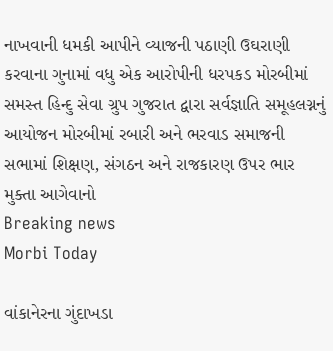નાખવાની ધમકી આપીને વ્યાજની પઠાણી ઉઘરાણી કરવાના ગુનામાં વધુ એક આરોપીની ધરપકડ મોરબીમાં સમસ્ત હિન્દુ સેવા ગ્રુપ ગુજરાત દ્વારા સર્વજ્ઞાતિ સમૂહલગ્નનું આયોજન મોરબીમાં રબારી અને ભરવાડ સમાજની સભામાં શિક્ષણ, સંગઠન અને રાજકારણ ઉપર ભાર મુક્તા આગેવાનો
Breaking news
Morbi Today

વાંકાનેરના ગુંદાખડા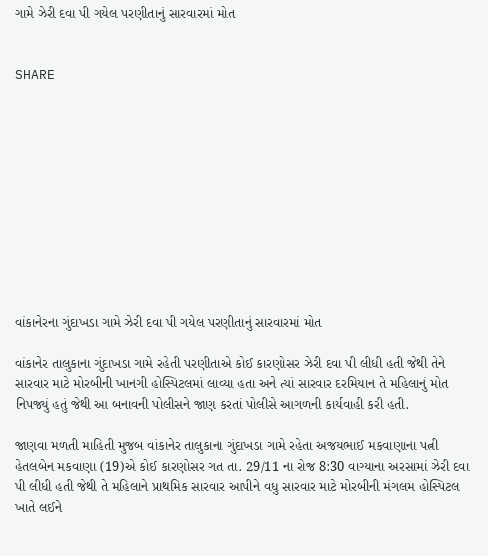ગામે ઝેરી દવા પી ગયેલ પરણીતાનું સારવારમાં મોત


SHARE











વાંકાનેરના ગુંદાખડા ગામે ઝેરી દવા પી ગયેલ પરણીતાનું સારવારમાં મોત

વાંકાનેર તાલુકાના ગુંદાખડા ગામે રહેતી પરણીતાએ કોઈ કારણોસર ઝેરી દવા પી લીધી હતી જેથી તેને સારવાર માટે મોરબીની ખાનગી હોસ્પિટલમાં લાવ્યા હતા અને ત્યાં સારવાર દરમિયાન તે મહિલાનું મોત નિપજ્યું હતું જેથી આ બનાવની પોલીસને જાણ કરતાં પોલીસે આગળની કાર્યવાહી કરી હતી.

જાણવા મળતી માહિતી મુજબ વાંકાનેર તાલુકાના ગુંદાખડા ગામે રહેતા અજયભાઈ મકવાણાના પત્ની હેતલબેન મકવાણા (19)એ કોઈ કારણોસર ગત તા. 29/11 ના રોજ 8:30 વાગ્યાના અરસામાં ઝેરી દવા પી લીધી હતી જેથી તે મહિલાને પ્રાથમિક સારવાર આપીને વધુ સારવાર માટે મોરબીની મંગલમ હોસ્પિટલ ખાતે લઈને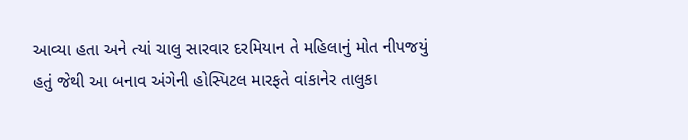આવ્યા હતા અને ત્યાં ચાલુ સારવાર દરમિયાન તે મહિલાનું મોત નીપજયું હતું જેથી આ બનાવ અંગેની હોસ્પિટલ મારફતે વાંકાનેર તાલુકા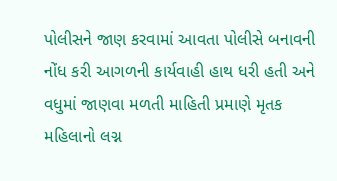પોલીસને જાણ કરવામાં આવતા પોલીસે બનાવની નોંધ કરી આગળની કાર્યવાહી હાથ ધરી હતી અને વધુમાં જાણવા મળતી માહિતી પ્રમાણે મૃતક મહિલાનો લગ્ન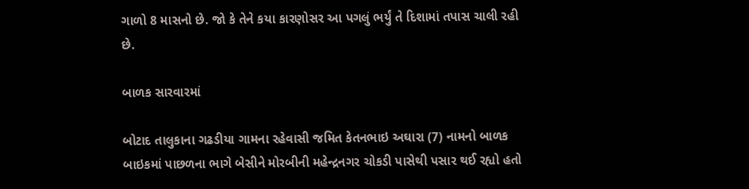ગાળો 8 માસનો છે. જો કે તેને કયા કારણોસર આ પગલું ભર્યું તે દિશામાં તપાસ ચાલી રહી છે.

બાળક સારવારમાં

બોટાદ તાલુકાના ગઢડીયા ગામના રહેવાસી જમિત કેતનભાઇ અઘારા (7) નામનો બાળક બાઇકમાં પાછળના ભાગે બેસીને મોરબીની મહેન્દ્રનગર ચોકડી પાસેથી પસાર થઈ રહ્યો હતો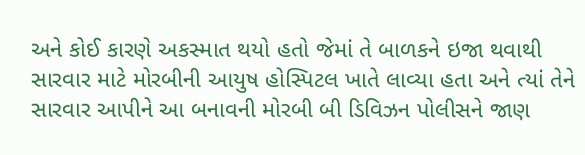અને કોઈ કારણે અકસ્માત થયો હતો જેમાં તે બાળકને ઇજા થવાથી સારવાર માટે મોરબીની આયુષ હોસ્પિટલ ખાતે લાવ્યા હતા અને ત્યાં તેને સારવાર આપીને આ બનાવની મોરબી બી ડિવિઝન પોલીસને જાણ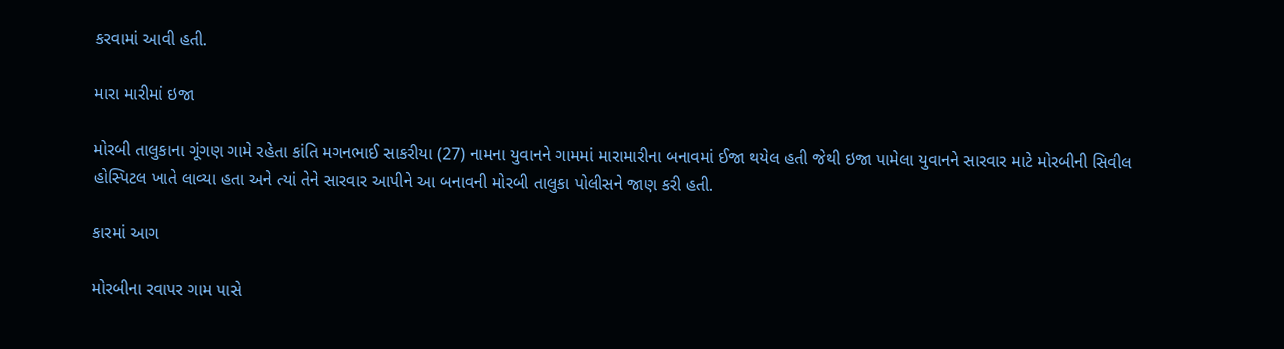કરવામાં આવી હતી.

મારા મારીમાં ઇજા

મોરબી તાલુકાના ગૂંગણ ગામે રહેતા કાંતિ મગનભાઈ સાકરીયા (27) નામના યુવાનને ગામમાં મારામારીના બનાવમાં ઈજા થયેલ હતી જેથી ઇજા પામેલા યુવાનને સારવાર માટે મોરબીની સિવીલ હોસ્પિટલ ખાતે લાવ્યા હતા અને ત્યાં તેને સારવાર આપીને આ બનાવની મોરબી તાલુકા પોલીસને જાણ કરી હતી.

કારમાં આગ

મોરબીના રવાપર ગામ પાસે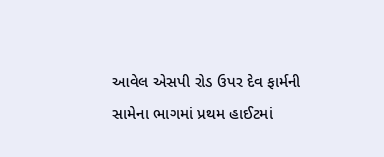આવેલ એસપી રોડ ઉપર દેવ ફાર્મની સામેના ભાગમાં પ્રથમ હાઈટમાં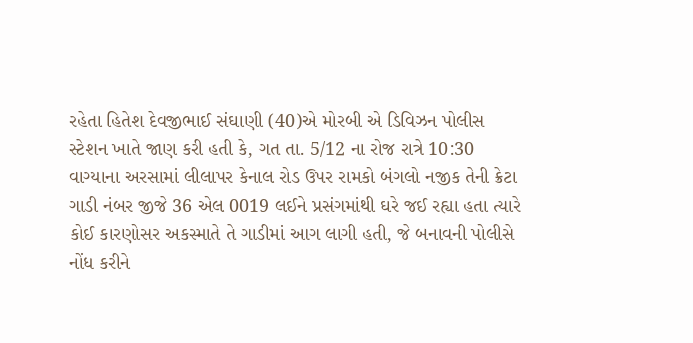રહેતા હિતેશ દેવજીભાઈ સંઘાણી (40)એ મોરબી એ ડિવિઝન પોલીસ સ્ટેશન ખાતે જાણ કરી હતી કે, ગત તા. 5/12 ના રોજ રાત્રે 10:30 વાગ્યાના અરસામાં લીલાપર કેનાલ રોડ ઉપર રામકો બંગલો નજીક તેની ક્રેટા ગાડી નંબર જીજે 36 એલ 0019 લઈને પ્રસંગમાંથી ઘરે જઈ રહ્યા હતા ત્યારે કોઈ કારણોસર અકસ્માતે તે ગાડીમાં આગ લાગી હતી, જે બનાવની પોલીસે નોંધ કરીને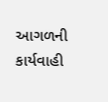આગળની કાર્યવાહી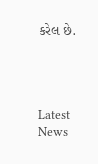કરેલ છે.




Latest News